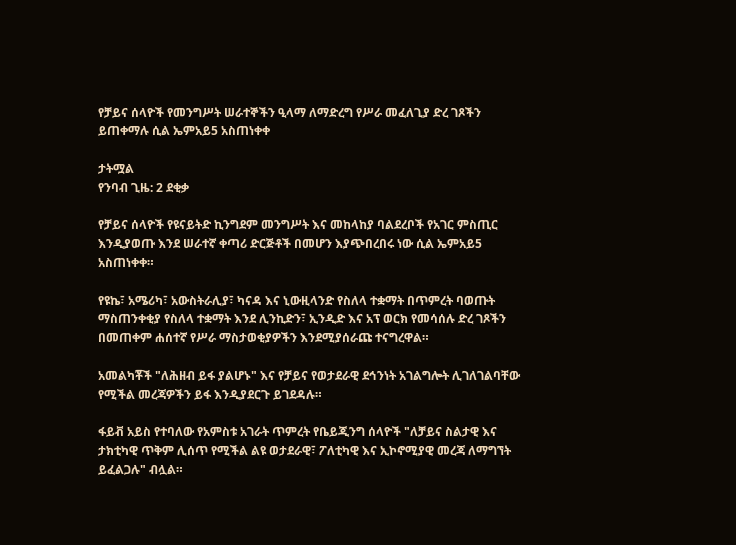የቻይና ሰላዮች የመንግሥት ሠራተኞችን ዒላማ ለማድረግ የሥራ መፈለጊያ ድረ ገጾችን ይጠቀማሉ ሲል ኤምአይ5 አስጠነቀቀ

ታትሟል
የንባብ ጊዜ: 2 ደቂቃ

የቻይና ሰላዮች የዩናይትድ ኪንግደም መንግሥት እና መከላከያ ባልደረቦች የአገር ምስጢር እንዲያወጡ እንደ ሠራተኛ ቀጣሪ ድርጅቶች በመሆን እያጭበረበሩ ነው ሲል ኤምአይ5 አስጠነቀቀ።

የዩኬ፣ አሜሪካ፣ አውስትራሊያ፣ ካናዳ እና ኒውዚላንድ የስለላ ተቋማት በጥምረት ባወጡት ማስጠንቀቂያ የስለላ ተቋማት እንደ ሊንኪድን፣ ኢንዲድ እና አፕ ወርክ የመሳሰሉ ድረ ገጾችን በመጠቀም ሐሰተኛ የሥራ ማስታወቂያዎችን እንደሚያሰራጩ ተናግረዋል።

አመልካቾች "ለሕዘብ ይፋ ያልሆኑ" እና የቻይና የወታደራዊ ደኅንነት አገልግሎት ሊገለገልባቸው የሚችል መረጃዎችን ይፋ እንዲያደርጉ ይገደዳሉ።

ፋይቭ አይስ የተባለው የአምስቱ አገራት ጥምረት የቤይጂንግ ሰላዮች "ለቻይና ስልታዊ እና ታክቲካዊ ጥቅም ሊሰጥ የሚችል ልዩ ወታደራዊ፣ ፖለቲካዊ እና ኢኮኖሚያዊ መረጃ ለማግኘት ይፈልጋሉ" ብሏል።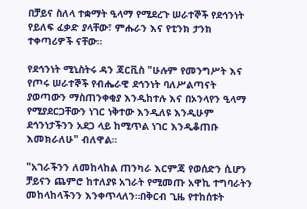በቻይና ስለላ ተቋማት ዒላማ የሚደረጉ ሠራተኞች የደኅንነት የይለፍ ፈቃድ ያላቸው፣ ምሑራን እና የቲንክ ታንክ ተቀጣሪዎች ናቸው።

የደኅንነት ሚኒስትሩ ዳን ጃርቪስ "ሁሉም የመንግሥት እና የጦሩ ሠራተኞች የብሔራዊ ደኅንነት ባለሥልጣናት ያወጣውን ማስጠንቀቂያ እንዲከተሉ እና በኦንላየን ዒላማ የሚያደርጋቸውን ነገር ነቅተው እንዲለዩ እንዲሁም ደኅንነታችንን አደጋ ላይ ከሚጥል ነገር እንዲቆጠቡ እመክራለሁ" ብለዋል።

"አገራችንን ለመከላከል ጠንካራ እርምጃ የወሰድን ሲሆን ቻይናን ጨምሮ ከተለያዩ አገራት የሚመጡ አዋኪ ተግባራትን መከላከላችንን እንቀጥላለን።በቅርብ ጊዜ የተከሰቱት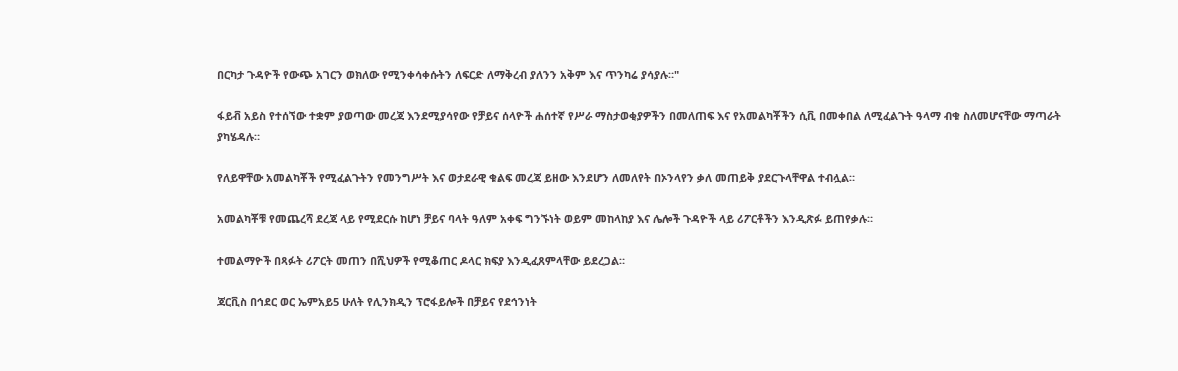በርካታ ጉዳዮች የውጭ አገርን ወክለው የሚንቀሳቀሱትን ለፍርድ ለማቅረብ ያለንን አቅም እና ጥንካሬ ያሳያሉ።"

ፋይቭ አይስ የተሰኘው ተቋም ያወጣው መረጃ እንደሚያሳየው የቻይና ሰላዮች ሐሰተኛ የሥራ ማስታወቂያዎችን በመለጠፍ እና የአመልካቾችን ሲቪ በመቀበል ለሚፈልጉት ዓላማ ብቁ ስለመሆናቸው ማጣራት ያካሄዳሉ።

የለይዋቸው አመልካቾች የሚፈልጉትን የመንግሥት እና ወታደራዊ ቁልፍ መረጃ ይዘው እንደሆን ለመለየት በኦንላየን ቃለ መጠይቅ ያደርጉላቸዋል ተብሏል።

አመልካቾቹ የመጨረሻ ደረጃ ላይ የሚደርሱ ከሆነ ቻይና ባላት ዓለም አቀፍ ግንኙነት ወይም መከላከያ እና ሌሎች ጉዳዮች ላይ ሪፖርቶችን እንዲጽፉ ይጠየቃሉ።

ተመልማዮች በጻፉት ሪፖርት መጠን በሺህዎች የሚቆጠር ዶላር ክፍያ እንዲፈጸምላቸው ይደረጋል።

ጃርቪስ በኅደር ወር ኤምአይ5 ሁለት የሊንክዲን ፕሮፋይሎች በቻይና የደኅንነት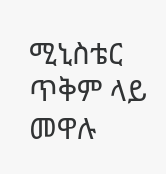ሚኒስቴር ጥቅም ላይ መዋሉ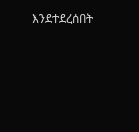እንደተደረሰበት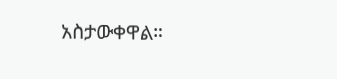አስታውቀዋል።